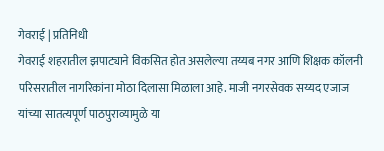गेवराई | प्रतिनिधी
गेवराई शहरातील झपाट्याने विकसित होत असलेल्या तय्यब नगर आणि शिक्षक कॉलनी परिसरातील नागरिकांना मोठा दिलासा मिळाला आहे. माजी नगरसेवक सय्यद एजाज यांच्या सातत्यपूर्ण पाठपुराव्यामुळे या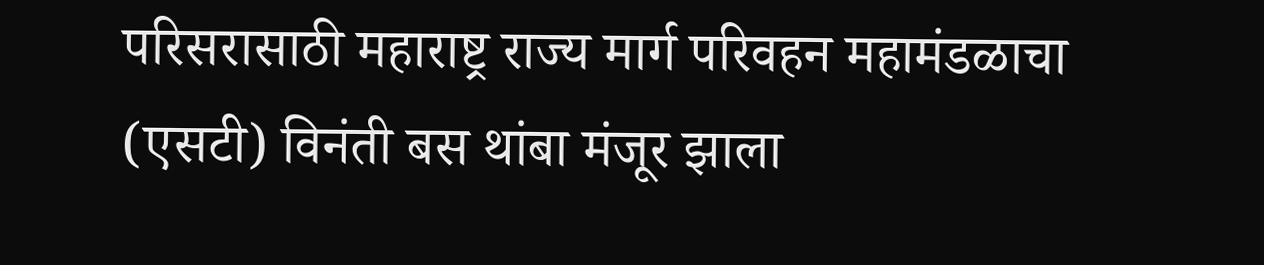परिसरासाठी महाराष्ट्र राज्य मार्ग परिवहन महामंडळाचा (एसटी) विनंती बस थांबा मंजूर झाला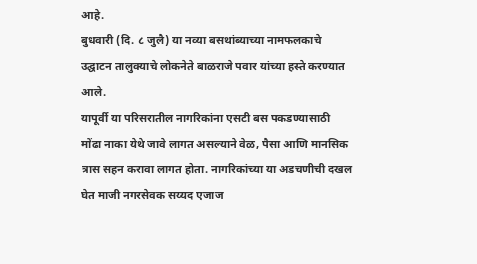आहे.
बुधवारी (दि. ८ जुलै) या नव्या बसथांब्याच्या नामफलकाचे उद्घाटन तालुक्याचे लोकनेते बाळराजे पवार यांच्या हस्ते करण्यात आले.
यापूर्वी या परिसरातील नागरिकांना एसटी बस पकडण्यासाठी मोंढा नाका येथे जावे लागत असल्याने वेळ, पैसा आणि मानसिक त्रास सहन करावा लागत होता. नागरिकांच्या या अडचणीची दखल घेत माजी नगरसेवक सय्यद एजाज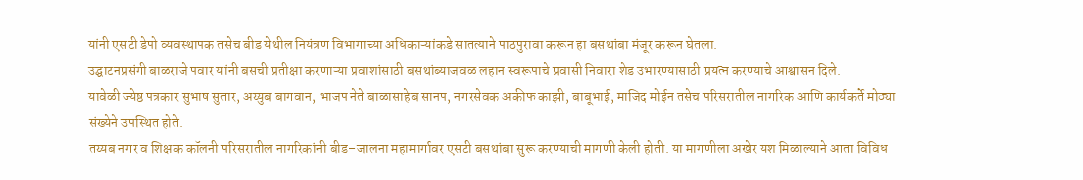यांनी एसटी डेपो व्यवस्थापक तसेच बीड येथील नियंत्रण विभागाच्या अधिकाऱ्यांकडे सातत्याने पाठपुरावा करून हा बसथांबा मंजूर करून घेतला.
उद्घाटनप्रसंगी बाळराजे पवार यांनी बसची प्रतीक्षा करणाऱ्या प्रवाशांसाठी बसथांब्याजवळ लहान स्वरूपाचे प्रवासी निवारा शेड उभारण्यासाठी प्रयत्न करण्याचे आश्वासन दिले.
यावेळी ज्येष्ठ पत्रकार सुभाष सुतार, अय्युब बागवान, भाजप नेते बाळासाहेब सानप, नगरसेवक अकीफ काझी, बाबूभाई, माजिद मोईन तसेच परिसरातील नागरिक आणि कार्यकर्ते मोठ्या संख्येने उपस्थित होते.
तय्यब नगर व शिक्षक कॉलनी परिसरातील नागरिकांनी बीड–जालना महामार्गावर एसटी बसथांबा सुरू करण्याची मागणी केली होती. या मागणीला अखेर यश मिळाल्याने आता विविध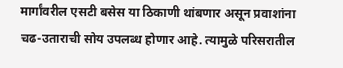मार्गांवरील एसटी बसेस या ठिकाणी थांबणार असून प्रवाशांना चढ-उताराची सोय उपलब्ध होणार आहे. त्यामुळे परिसरातील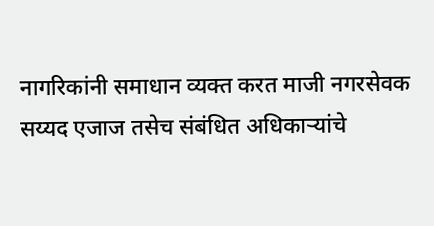नागरिकांनी समाधान व्यक्त करत माजी नगरसेवक सय्यद एजाज तसेच संबंधित अधिकाऱ्यांचे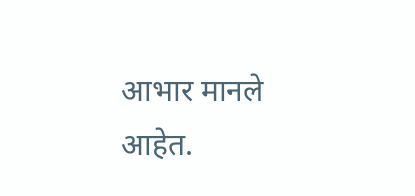आभार मानले आहेत.